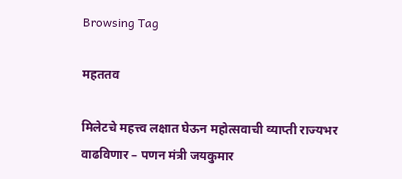Browsing Tag

महततव

मिलेटचे महत्त्व लक्षात घेऊन महोत्सवाची व्याप्ती राज्यभर वाढविणार – पणन मंत्री जयकुमार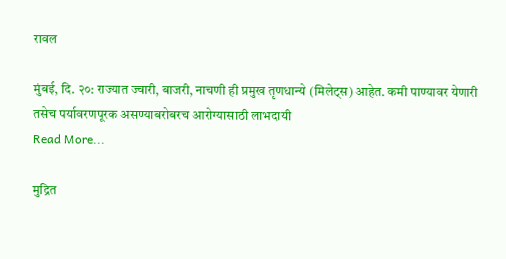रावल

मुंबई, दि. २०: राज्यात ज्वारी, बाजरी, नाचणी ही प्रमुख तृणधान्ये (मिलेट्स) आहेत. कमी पाण्यावर येणारी तसेच पर्यावरणपूरक असण्याबरोबरच आरोग्यासाठी लाभदायी
Read More...

मुद्रित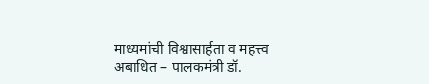माध्यमांची विश्वासार्हता व महत्त्व अबाधित – पालकमंत्री डॉ.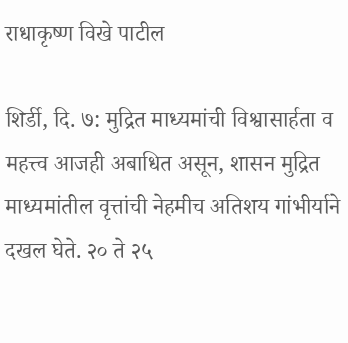राधाकृष्ण विखे पाटील

शिर्डी, दि. ७: मुद्रित माध्यमांची विश्वासार्हता व महत्त्व आजही अबाधित असून, शासन मुद्रित माध्यमांतील वृत्तांची नेहमीच अतिशय गांभीर्याने दखल घेते. २० ते २५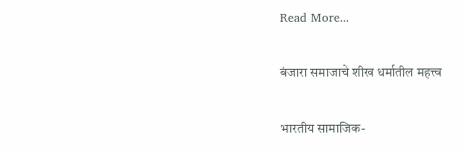Read More...

बंजारा समाजाचे शीख धर्मातील महत्त्व

भारतीय सामाजिक-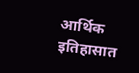आर्थिक इतिहासात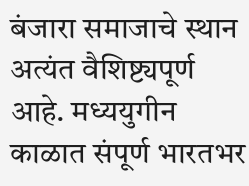बंजारा समाजाचे स्थान अत्यंत वैशिष्ट्यपूर्ण आहे. मध्ययुगीन काळात संपूर्ण भारतभर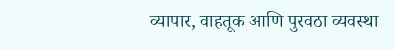व्यापार, वाहतूक आणि पुरवठा व्यवस्था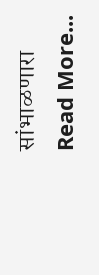सांभाळणारा
Read More...